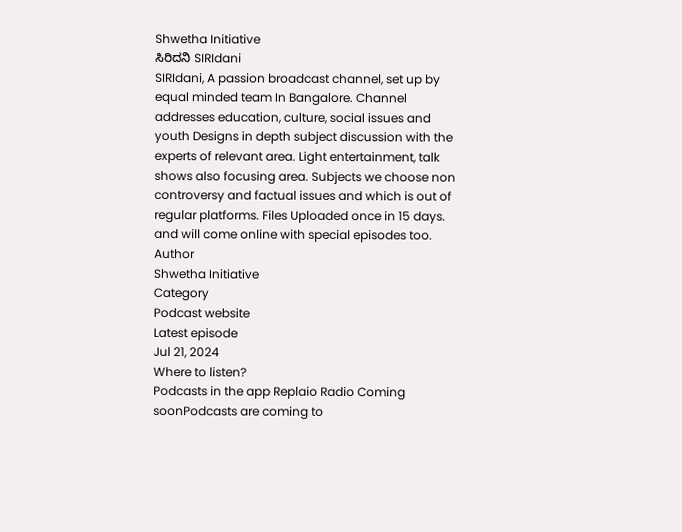Shwetha Initiative
ಸಿರಿದನಿ SIRIdani
SIRIdani, A passion broadcast channel, set up by equal minded team In Bangalore. Channel addresses education, culture, social issues and youth Designs in depth subject discussion with the experts of relevant area. Light entertainment, talk shows also focusing area. Subjects we choose non controversy and factual issues and which is out of regular platforms. Files Uploaded once in 15 days. and will come online with special episodes too.
Author
Shwetha Initiative
Category
Podcast website
Latest episode
Jul 21, 2024
Where to listen?
Podcasts in the app Replaio Radio Coming soonPodcasts are coming to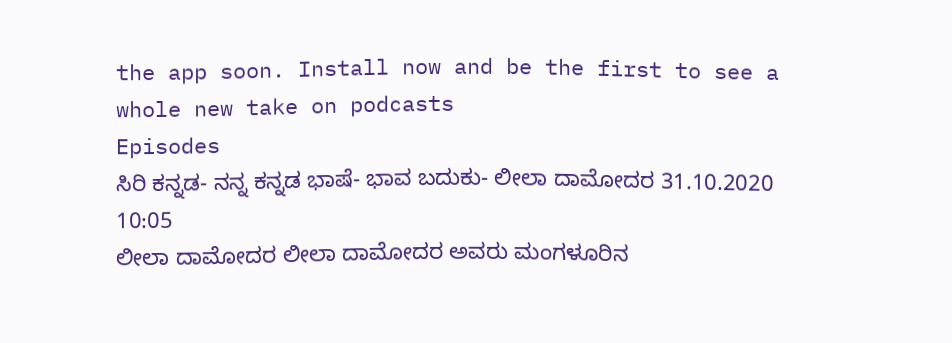the app soon. Install now and be the first to see a whole new take on podcasts
Episodes
ಸಿರಿ ಕನ್ನಡ- ನನ್ನ ಕನ್ನಡ ಭಾಷೆ- ಭಾವ ಬದುಕು- ಲೀಲಾ ದಾಮೋದರ 31.10.2020 10:05
ಲೀಲಾ ದಾಮೋದರ ಲೀಲಾ ದಾಮೋದರ ಅವರು ಮಂಗಳೂರಿನ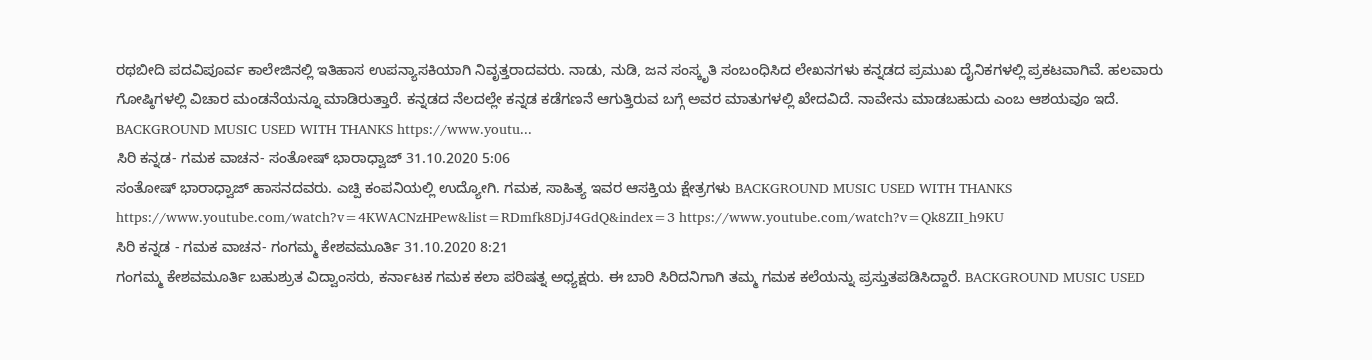ರಥಬೀದಿ ಪದವಿಪೂರ್ವ ಕಾಲೇಜಿನಲ್ಲಿ ಇತಿಹಾಸ ಉಪನ್ಯಾಸಕಿಯಾಗಿ ನಿವೃತ್ತರಾದವರು. ನಾಡು, ನುಡಿ, ಜನ ಸಂಸ್ಕೃತಿ ಸಂಬಂಧಿಸಿದ ಲೇಖನಗಳು ಕನ್ನಡದ ಪ್ರಮುಖ ದೈನಿಕಗಳಲ್ಲಿ ಪ್ರಕಟವಾಗಿವೆ. ಹಲವಾರು ಗೋಷ್ಠಿಗಳಲ್ಲಿ ವಿಚಾರ ಮಂಡನೆಯನ್ನೂ ಮಾಡಿರುತ್ತಾರೆ. ಕನ್ನಡದ ನೆಲದಲ್ಲೇ ಕನ್ನಡ ಕಡೆಗಣನೆ ಆಗುತ್ತಿರುವ ಬಗ್ಗೆ ಅವರ ಮಾತುಗಳಲ್ಲಿ ಖೇದವಿದೆ. ನಾವೇನು ಮಾಡಬಹುದು ಎಂಬ ಆಶಯವೂ ಇದೆ. BACKGROUND MUSIC USED WITH THANKS https://www.youtu...
ಸಿರಿ ಕನ್ನಡ- ಗಮಕ ವಾಚನ- ಸಂತೋಷ್ ಭಾರಾಧ್ವಾಜ್ 31.10.2020 5:06
ಸಂತೋಷ್ ಭಾರಾಧ್ವಾಜ್ ಹಾಸನದವರು. ಎಚ್ಪಿ ಕಂಪನಿಯಲ್ಲಿ ಉದ್ಯೋಗಿ. ಗಮಕ, ಸಾಹಿತ್ಯ ಇವರ ಆಸಕ್ತಿಯ ಕ್ಷೇತ್ರಗಳು BACKGROUND MUSIC USED WITH THANKS https://www.youtube.com/watch?v=4KWACNzHPew&list=RDmfk8DjJ4GdQ&index=3 https://www.youtube.com/watch?v=Qk8ZII_h9KU
ಸಿರಿ ಕನ್ನಡ - ಗಮಕ ವಾಚನ- ಗಂಗಮ್ಮ ಕೇಶವಮೂರ್ತಿ 31.10.2020 8:21
ಗಂಗಮ್ಮ ಕೇಶವಮೂರ್ತಿ ಬಹುಶ್ರುತ ವಿದ್ವಾಂಸರು, ಕರ್ನಾಟಕ ಗಮಕ ಕಲಾ ಪರಿಷತ್ನ ಅಧ್ಯಕ್ಷರು. ಈ ಬಾರಿ ಸಿರಿದನಿಗಾಗಿ ತಮ್ಮ ಗಮಕ ಕಲೆಯನ್ನು ಪ್ರಸ್ತುತಪಡಿಸಿದ್ದಾರೆ. BACKGROUND MUSIC USED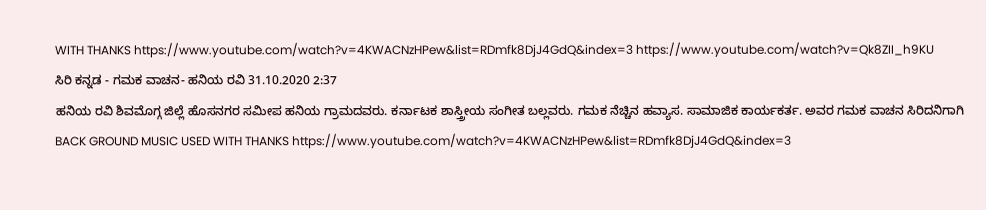WITH THANKS https://www.youtube.com/watch?v=4KWACNzHPew&list=RDmfk8DjJ4GdQ&index=3 https://www.youtube.com/watch?v=Qk8ZII_h9KU
ಸಿರಿ ಕನ್ನಡ - ಗಮಕ ವಾಚನ- ಹನಿಯ ರವಿ 31.10.2020 2:37
ಹನಿಯ ರವಿ ಶಿವಮೊಗ್ಗ ಜಿಲ್ಲೆ ಹೊಸನಗರ ಸಮೀಪ ಹನಿಯ ಗ್ರಾಮದವರು. ಕರ್ನಾಟಕ ಶಾಸ್ತ್ರೀಯ ಸಂಗೀತ ಬಲ್ಲವರು. ಗಮಕ ನೆಚ್ಚಿನ ಹವ್ಯಾಸ. ಸಾಮಾಜಿಕ ಕಾರ್ಯಕರ್ತ. ಅವರ ಗಮಕ ವಾಚನ ಸಿರಿದನಿಗಾಗಿ BACK GROUND MUSIC USED WITH THANKS https://www.youtube.com/watch?v=4KWACNzHPew&list=RDmfk8DjJ4GdQ&index=3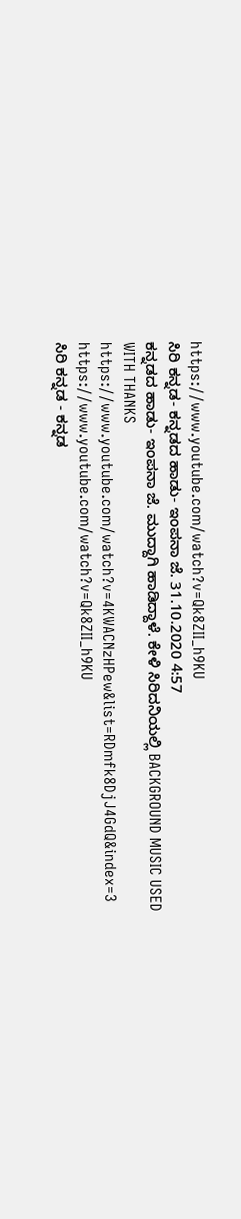https://www.youtube.com/watch?v=Qk8ZII_h9KU
ಸಿರಿ ಕನ್ನಡ- ಕನ್ನಡದ ಹಾಡು- ಇಂಪನಾ ಜೆ. 31.10.2020 4:57
ಕನ್ನಡದ ಹಾಡು- ಇಂಪನಾ ಜೆ. ಮುದ್ದಾಗಿ ಹಾಡಿದ್ದಾಳೆ. ಕೇಳಿ ಸಿರಿದನಿಯಲ್ಲಿ BACKGROUND MUSIC USED WITH THANKS https://www.youtube.com/watch?v=4KWACNzHPew&list=RDmfk8DjJ4GdQ&index=3 https://www.youtube.com/watch?v=Qk8ZII_h9KU
ಸಿರಿ ಕನ್ನಡ - ಕನ್ನಡ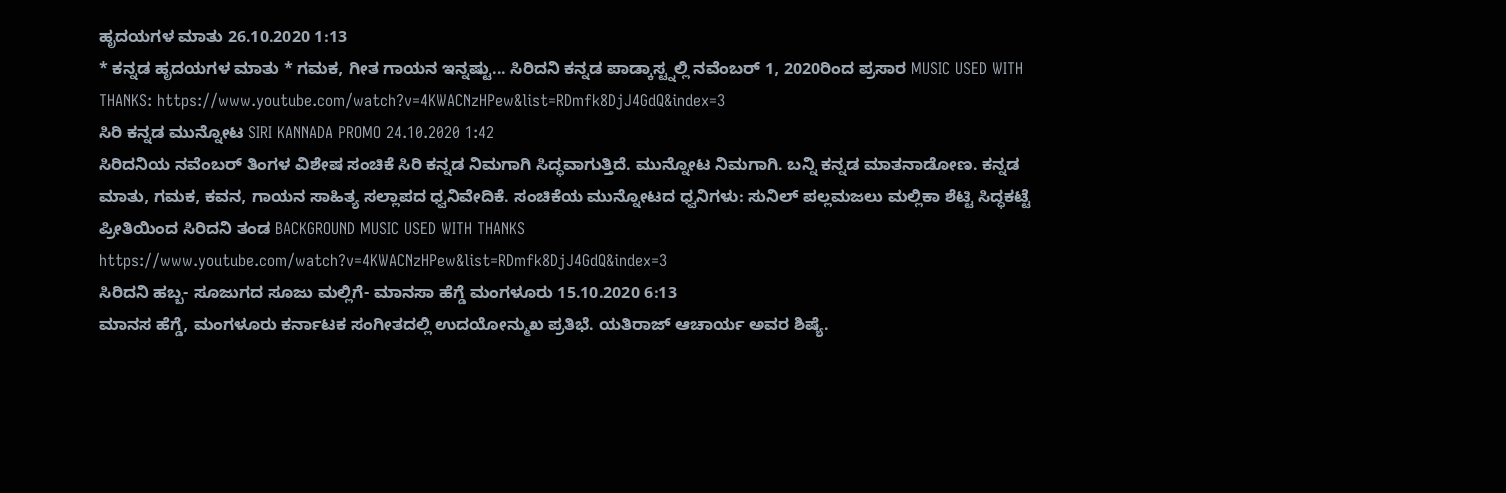ಹೃದಯಗಳ ಮಾತು 26.10.2020 1:13
* ಕನ್ನಡ ಹೃದಯಗಳ ಮಾತು * ಗಮಕ, ಗೀತ ಗಾಯನ ಇನ್ನಷ್ಟು... ಸಿರಿದನಿ ಕನ್ನಡ ಪಾಡ್ಕಾಸ್ಟ್ನಲ್ಲಿ ನವೆಂಬರ್ 1, 2020ರಿಂದ ಪ್ರಸಾರ MUSIC USED WITH THANKS: https://www.youtube.com/watch?v=4KWACNzHPew&list=RDmfk8DjJ4GdQ&index=3
ಸಿರಿ ಕನ್ನಡ ಮುನ್ನೋಟ SIRI KANNADA PROMO 24.10.2020 1:42
ಸಿರಿದನಿಯ ನವೆಂಬರ್ ತಿಂಗಳ ವಿಶೇಷ ಸಂಚಿಕೆ ಸಿರಿ ಕನ್ನಡ ನಿಮಗಾಗಿ ಸಿದ್ಧವಾಗುತ್ತಿದೆ. ಮುನ್ನೋಟ ನಿಮಗಾಗಿ. ಬನ್ನಿ ಕನ್ನಡ ಮಾತನಾಡೋಣ. ಕನ್ನಡ ಮಾತು, ಗಮಕ, ಕವನ, ಗಾಯನ ಸಾಹಿತ್ಯ ಸಲ್ಲಾಪದ ಧ್ವನಿವೇದಿಕೆ. ಸಂಚಿಕೆಯ ಮುನ್ನೋಟದ ಧ್ವನಿಗಳು: ಸುನಿಲ್ ಪಲ್ಲಮಜಲು ಮಲ್ಲಿಕಾ ಶೆಟ್ಟಿ ಸಿದ್ಧಕಟ್ಟೆ ಪ್ರೀತಿಯಿಂದ ಸಿರಿದನಿ ತಂಡ BACKGROUND MUSIC USED WITH THANKS https://www.youtube.com/watch?v=4KWACNzHPew&list=RDmfk8DjJ4GdQ&index=3
ಸಿರಿದನಿ ಹಬ್ಬ- ಸೂಜುಗದ ಸೂಜು ಮಲ್ಲಿಗೆ- ಮಾನಸಾ ಹೆಗ್ಡೆ ಮಂಗಳೂರು 15.10.2020 6:13
ಮಾನಸ ಹೆಗ್ಡೆ, ಮಂಗಳೂರು ಕರ್ನಾಟಕ ಸಂಗೀತದಲ್ಲಿ ಉದಯೋನ್ಮುಖ ಪ್ರತಿಭೆ. ಯತಿರಾಜ್ ಆಚಾರ್ಯ ಅವರ ಶಿಷ್ಯೆ.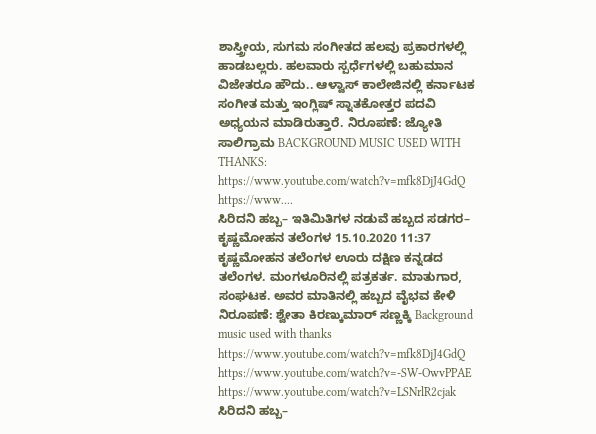ಶಾಸ್ತ್ರೀಯ, ಸುಗಮ ಸಂಗೀತದ ಹಲವು ಪ್ರಕಾರಗಳಲ್ಲಿ ಹಾಡಬಲ್ಲರು. ಹಲವಾರು ಸ್ಪರ್ಧೆಗಳಲ್ಲಿ ಬಹುಮಾನ ವಿಜೇತರೂ ಹೌದು.. ಆಳ್ವಾಸ್ ಕಾಲೇಜಿನಲ್ಲಿ ಕರ್ನಾಟಕ ಸಂಗೀತ ಮತ್ತು ಇಂಗ್ಲಿಷ್ ಸ್ನಾತಕೋತ್ತರ ಪದವಿ ಅಧ್ಯಯನ ಮಾಡಿರುತ್ತಾರೆ. ನಿರೂಪಣೆ: ಜ್ಯೋತಿ ಸಾಲಿಗ್ರಾಮ BACKGROUND MUSIC USED WITH THANKS: https://www.youtube.com/watch?v=mfk8DjJ4GdQ https://www....
ಸಿರಿದನಿ ಹಬ್ಬ– ಇತಿಮಿತಿಗಳ ನಡುವೆ ಹಬ್ಬದ ಸಡಗರ– ಕೃಷ್ಣಮೋಹನ ತಲೆಂಗಳ 15.10.2020 11:37
ಕೃಷ್ಣಮೋಹನ ತಲೆಂಗಳ ಊರು ದಕ್ಷಿಣ ಕನ್ನಡದ ತಲೆಂಗಳ. ಮಂಗಳೂರಿನಲ್ಲಿ ಪತ್ರಕರ್ತ. ಮಾತುಗಾರ, ಸಂಘಟಕ. ಅವರ ಮಾತಿನಲ್ಲಿ ಹಬ್ಬದ ವೈಭವ ಕೇಳಿ ನಿರೂಪಣೆ: ಶ್ವೇತಾ ಕಿರಣ್ಕುಮಾರ್ ಸಣ್ಣಕ್ಕಿ Background music used with thanks https://www.youtube.com/watch?v=mfk8DjJ4GdQ https://www.youtube.com/watch?v=-SW-OwvPPAE https://www.youtube.com/watch?v=LSNrlR2cjak
ಸಿರಿದನಿ ಹಬ್ಬ–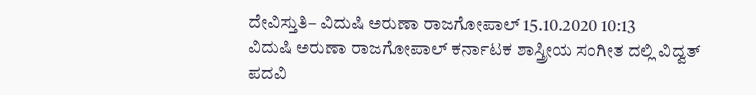ದೇವಿಸ್ತುತಿ– ವಿದುಷಿ ಅರುಣಾ ರಾಜಗೋಪಾಲ್ 15.10.2020 10:13
ವಿದುಷಿ ಅರುಣಾ ರಾಜಗೋಪಾಲ್ ಕರ್ನಾಟಕ ಶಾಸ್ತ್ರೀಯ ಸಂಗೀತ ದಲ್ಲಿ ವಿದ್ವತ್ ಪದವಿ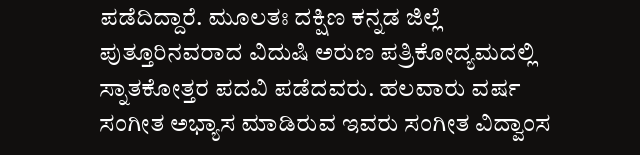ಪಡೆದಿದ್ದಾರೆ. ಮೂಲತಃ ದಕ್ಷಿಣ ಕನ್ನಡ ಜಿಲ್ಲೆ ಪುತ್ತೂರಿನವರಾದ ವಿದುಷಿ ಅರುಣ ಪತ್ರಿಕೋದ್ಯಮದಲ್ಲಿ ಸ್ನಾತಕೋತ್ತರ ಪದವಿ ಪಡೆದವರು. ಹಲವಾರು ವರ್ಷ ಸಂಗೀತ ಅಭ್ಯಾಸ ಮಾಡಿರುವ ಇವರು ಸಂಗೀತ ವಿದ್ವಾಂಸ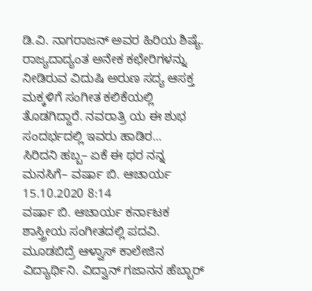ಡಿ.ವಿ. ನಾಗರಾಜನ್ ಅವರ ಹಿರಿಯ ಶಿಷ್ಯೆ. ರಾಜ್ಯದಾದ್ಯಂತ ಅನೇಕ ಕಛೇರಿಗಳನ್ನು ನೀಡಿರುವ ವಿದುಷಿ ಅರುಣ ಸದ್ಯ ಆಸಕ್ತ ಮಕ್ಕಳಿಗೆ ಸಂಗೀತ ಕಲಿಕೆಯಲ್ಲಿ ತೊಡಗಿದ್ದಾರೆ. ನವರಾತ್ರಿ ಯ ಈ ಶುಭ ಸಂದರ್ಭದಲ್ಲಿ ಇವರು ಹಾಡಿರ...
ಸಿರಿದನಿ ಹಬ್ಬ– ಏಕೆ ಈ ಥರ ನನ್ನ ಮನಸಿಗೆ– ವರ್ಷಾ ಬಿ. ಆಚಾರ್ಯ 15.10.2020 8:14
ವರ್ಷಾ ಬಿ. ಆಚಾರ್ಯ ಕರ್ನಾಟಕ ಶಾಸ್ತ್ರೀಯ ಸಂಗೀತದಲ್ಲಿ ಪದವಿ. ಮೂಡಬಿದ್ರೆ ಆಳ್ವಾಸ್ ಕಾಲೇಜಿನ ವಿದ್ಯಾರ್ಥಿನಿ. ವಿದ್ವಾನ್ ಗಜಾನನ ಹೆಬ್ಬಾರ್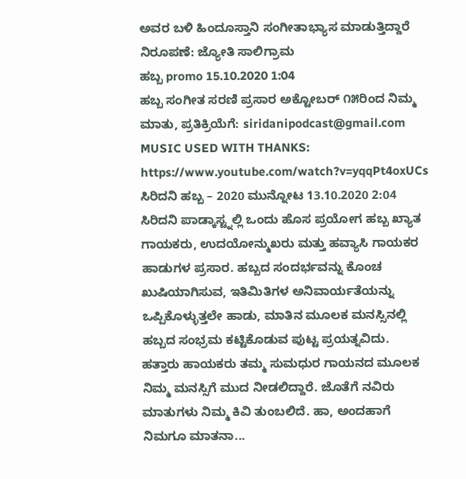ಅವರ ಬಳಿ ಹಿಂದೂಸ್ತಾನಿ ಸಂಗೀತಾಭ್ಯಾಸ ಮಾಡುತ್ತಿದ್ದಾರೆ ನಿರೂಪಣೆ: ಜ್ಯೋತಿ ಸಾಲಿಗ್ರಾಮ
ಹಬ್ಬ promo 15.10.2020 1:04
ಹಬ್ಬ ಸಂಗೀತ ಸರಣಿ ಪ್ರಸಾರ ಅಕ್ಟೋಬರ್ ೧೫ರಿಂದ ನಿಮ್ಮ ಮಾತು, ಪ್ರತಿಕ್ರಿಯೆಗೆ: siridanipodcast@gmail.com MUSIC USED WITH THANKS: https://www.youtube.com/watch?v=yqqPt4oxUCs
ಸಿರಿದನಿ ಹಬ್ಬ – 2020 ಮುನ್ನೋಟ 13.10.2020 2:04
ಸಿರಿದನಿ ಪಾಡ್ಕಾಸ್ಟ್ನಲ್ಲಿ ಒಂದು ಹೊಸ ಪ್ರಯೋಗ ಹಬ್ಬ ಖ್ಯಾತ ಗಾಯಕರು, ಉದಯೋನ್ಮುಖರು ಮತ್ತು ಹವ್ಯಾಸಿ ಗಾಯಕರ ಹಾಡುಗಳ ಪ್ರಸಾರ. ಹಬ್ಬದ ಸಂದರ್ಭವನ್ನು ಕೊಂಚ ಖುಷಿಯಾಗಿಸುವ, ಇತಿಮಿತಿಗಳ ಅನಿವಾರ್ಯತೆಯನ್ನು ಒಪ್ಪಿಕೊಳ್ಳುತ್ತಲೇ ಹಾಡು, ಮಾತಿನ ಮೂಲಕ ಮನಸ್ಸಿನಲ್ಲಿ ಹಬ್ಬದ ಸಂಭ್ರಮ ಕಟ್ಟಿಕೊಡುವ ಪುಟ್ಟ ಪ್ರಯತ್ನವಿದು. ಹತ್ತಾರು ಹಾಯಕರು ತಮ್ಮ ಸುಮಧುರ ಗಾಯನದ ಮೂಲಕ ನಿಮ್ಮ ಮನಸ್ಸಿಗೆ ಮುದ ನೀಡಲಿದ್ದಾರೆ. ಜೊತೆಗೆ ನವಿರು ಮಾತುಗಳು ನಿಮ್ಮ ಕಿವಿ ತುಂಬಲಿದೆ. ಹಾ, ಅಂದಹಾಗೆ ನಿಮಗೂ ಮಾತನಾ...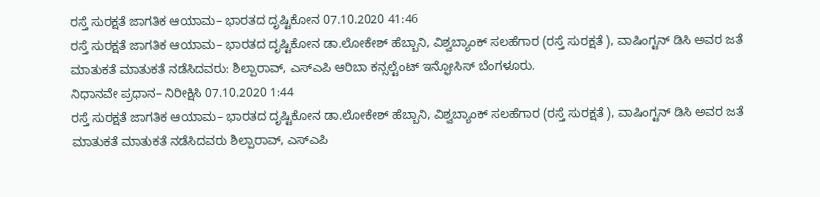ರಸ್ತೆ ಸುರಕ್ಷತೆ ಜಾಗತಿಕ ಆಯಾಮ– ಭಾರತದ ದೃಷ್ಟಿಕೋನ 07.10.2020 41:46
ರಸ್ತೆ ಸುರಕ್ಷತೆ ಜಾಗತಿಕ ಆಯಾಮ– ಭಾರತದ ದೃಷ್ಟಿಕೋನ ಡಾ.ಲೋಕೇಶ್ ಹೆಬ್ಬಾನಿ, ವಿಶ್ವಬ್ಯಾಂಕ್ ಸಲಹೆಗಾರ (ರಸ್ತೆ ಸುರಕ್ಷತೆ ), ವಾಷಿಂಗ್ಟನ್ ಡಿಸಿ ಅವರ ಜತೆ ಮಾತುಕತೆ ಮಾತುಕತೆ ನಡೆಸಿದವರು: ಶಿಲ್ಪಾರಾವ್, ಎಸ್ಎಪಿ ಆರಿಬಾ ಕನ್ಸಲ್ಟೆಂಟ್ ಇನ್ಫೋಸಿಸ್ ಬೆಂಗಳೂರು.
ನಿಧಾನವೇ ಪ್ರಧಾನ– ನಿರೀಕ್ಷಿಸಿ 07.10.2020 1:44
ರಸ್ತೆ ಸುರಕ್ಷತೆ ಜಾಗತಿಕ ಆಯಾಮ– ಭಾರತದ ದೃಷ್ಟಿಕೋನ ಡಾ.ಲೋಕೇಶ್ ಹೆಬ್ಬಾನಿ, ವಿಶ್ವಬ್ಯಾಂಕ್ ಸಲಹೆಗಾರ (ರಸ್ತೆ ಸುರಕ್ಷತೆ ), ವಾಷಿಂಗ್ಟನ್ ಡಿಸಿ ಅವರ ಜತೆ ಮಾತುಕತೆ ಮಾತುಕತೆ ನಡೆಸಿದವರು ಶಿಲ್ಪಾರಾವ್, ಎಸ್ಎಪಿ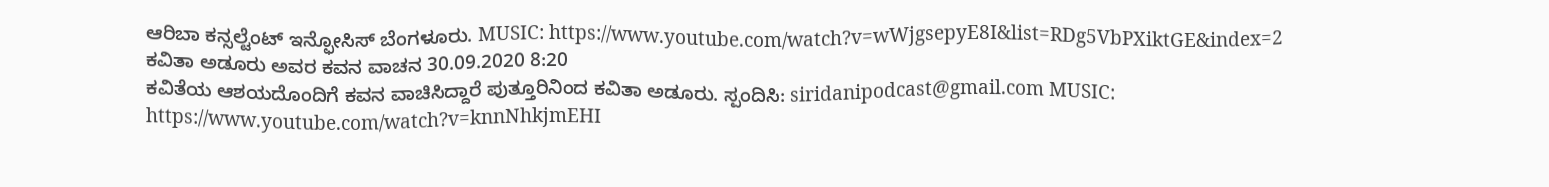ಆರಿಬಾ ಕನ್ಸಲ್ಟೆಂಟ್ ಇನ್ಫೋಸಿಸ್ ಬೆಂಗಳೂರು. MUSIC: https://www.youtube.com/watch?v=wWjgsepyE8I&list=RDg5VbPXiktGE&index=2
ಕವಿತಾ ಅಡೂರು ಅವರ ಕವನ ವಾಚನ 30.09.2020 8:20
ಕವಿತೆಯ ಆಶಯದೊಂದಿಗೆ ಕವನ ವಾಚಿಸಿದ್ದಾರೆ ಪುತ್ತೂರಿನಿಂದ ಕವಿತಾ ಅಡೂರು. ಸ್ಪಂದಿಸಿ: siridanipodcast@gmail.com MUSIC: https://www.youtube.com/watch?v=knnNhkjmEHI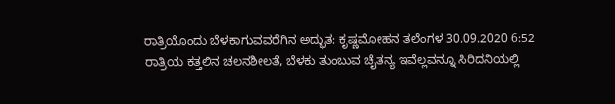ರಾತ್ರಿಯೊಂದು ಬೆಳಕಾಗುವವರೆಗಿನ ಅದ್ಭುತ: ಕೃಷ್ಣಮೋಹನ ತಲೆಂಗಳ 30.09.2020 6:52
ರಾತ್ರಿಯ ಕತ್ತಲಿನ ಚಲನಶೀಲತೆ, ಬೆಳಕು ತುಂಬುವ ಚೈತನ್ಯ ಇವೆಲ್ಲವನ್ನೂ ಸಿರಿದನಿಯಲ್ಲಿ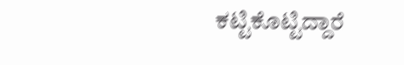ಕಟ್ಟಿಕೊಟ್ಟಿದ್ದಾರೆ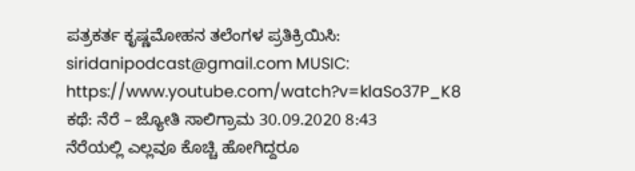ಪತ್ರಕರ್ತ ಕೃಷ್ಣಮೋಹನ ತಲೆಂಗಳ ಪ್ರತಿಕ್ರಿಯಿಸಿ: siridanipodcast@gmail.com MUSIC: https://www.youtube.com/watch?v=klaSo37P_K8
ಕಥೆ: ನೆರೆ – ಜ್ಯೋತಿ ಸಾಲಿಗ್ರಾಮ 30.09.2020 8:43
ನೆರೆಯಲ್ಲಿ ಎಲ್ಲವೂ ಕೊಚ್ಚಿ ಹೋಗಿದ್ದರೂ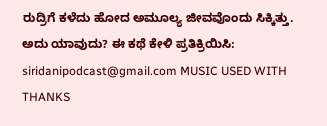ರುದ್ರಿಗೆ ಕಳೆದು ಹೋದ ಅಮೂಲ್ಯ ಜೀವವೊಂದು ಸಿಕ್ಕಿತ್ತು. ಅದು ಯಾವುದು? ಈ ಕಥೆ ಕೇಳಿ ಪ್ರತಿಕ್ರಿಯಿಸಿ: siridanipodcast@gmail.com MUSIC USED WITH THANKS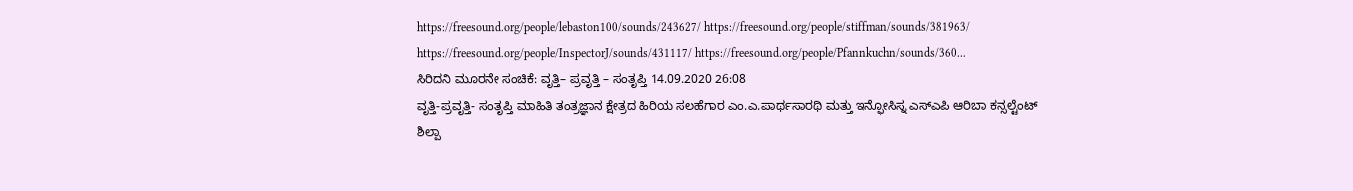https://freesound.org/people/lebaston100/sounds/243627/ https://freesound.org/people/stiffman/sounds/381963/ https://freesound.org/people/InspectorJ/sounds/431117/ https://freesound.org/people/Pfannkuchn/sounds/360...
ಸಿರಿದನಿ ಮೂರನೇ ಸಂಚಿಕೆ: ವೃತ್ತಿ– ಪ್ರವೃತ್ತಿ – ಸಂತೃಪ್ತಿ 14.09.2020 26:08
ವೃತ್ತಿ-ಪ್ರವೃತ್ತಿ- ಸಂತೃಪ್ತಿ ಮಾಹಿತಿ ತಂತ್ರಜ್ಞಾನ ಕ್ಷೇತ್ರದ ಹಿರಿಯ ಸಲಹೆಗಾರ ಎಂ.ಎ.ಪಾರ್ಥಸಾರಥಿ ಮತ್ತು ಇನ್ಫೋಸಿಸ್ನ ಎಸ್ಎಪಿ ಆರಿಬಾ ಕನ್ಸಲ್ಟೆಂಟ್ ಶಿಲ್ಪಾ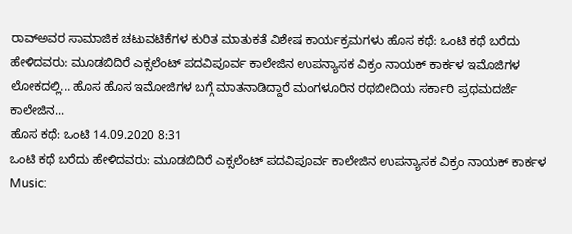ರಾವ್ಅವರ ಸಾಮಾಜಿಕ ಚಟುವಟಿಕೆಗಳ ಕುರಿತ ಮಾತುಕತೆ ವಿಶೇಷ ಕಾರ್ಯಕ್ರಮಗಳು ಹೊಸ ಕಥೆ: ಒಂಟಿ ಕಥೆ ಬರೆದು ಹೇಳಿದವರು: ಮೂಡಬಿದಿರೆ ಎಕ್ಸಲೆಂಟ್ ಪದವಿಪೂರ್ವ ಕಾಲೇಜಿನ ಉಪನ್ಯಾಸಕ ವಿಕ್ರಂ ನಾಯಕ್ ಕಾರ್ಕಳ ಇಮೊಜಿಗಳ ಲೋಕದಲ್ಲಿ... ಹೊಸ ಹೊಸ ಇಮೋಜಿಗಳ ಬಗ್ಗೆ ಮಾತನಾಡಿದ್ದಾರೆ ಮಂಗಳೂರಿನ ರಥಬೀದಿಯ ಸರ್ಕಾರಿ ಪ್ರಥಮದರ್ಜೆ ಕಾಲೇಜಿನ...
ಹೊಸ ಕಥೆ: ಒಂಟಿ 14.09.2020 8:31
ಒಂಟಿ ಕಥೆ ಬರೆದು ಹೇಳಿದವರು: ಮೂಡಬಿದಿರೆ ಎಕ್ಸಲೆಂಟ್ ಪದವಿಪೂರ್ವ ಕಾಲೇಜಿನ ಉಪನ್ಯಾಸಕ ವಿಕ್ರಂ ನಾಯಕ್ ಕಾರ್ಕಳ Music: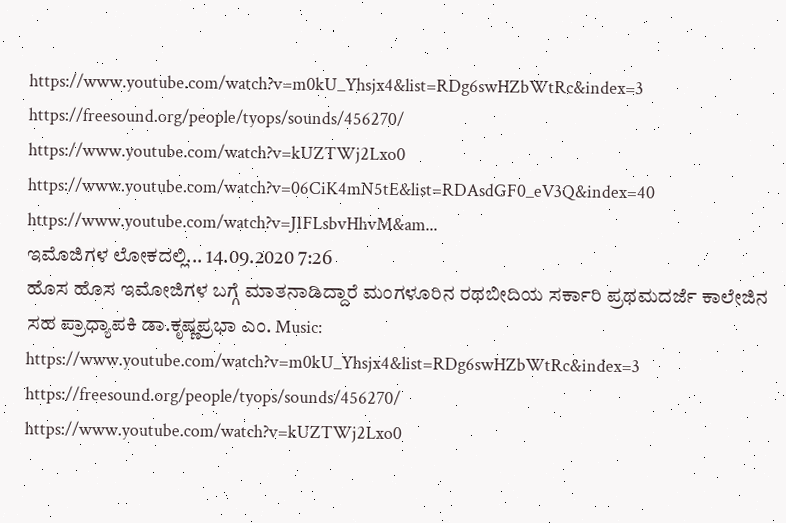https://www.youtube.com/watch?v=m0kU_Yhsjx4&list=RDg6swHZbWtRc&index=3 https://freesound.org/people/tyops/sounds/456270/ https://www.youtube.com/watch?v=kUZTWj2Lxo0 https://www.youtube.com/watch?v=06CiK4mN5tE&list=RDAsdGF0_eV3Q&index=40 https://www.youtube.com/watch?v=JIFLsbvHhvM&am...
ಇಮೊಜಿಗಳ ಲೋಕದಲ್ಲಿ... 14.09.2020 7:26
ಹೊಸ ಹೊಸ ಇಮೋಜಿಗಳ ಬಗ್ಗೆ ಮಾತನಾಡಿದ್ದಾರೆ ಮಂಗಳೂರಿನ ರಥಬೀದಿಯ ಸರ್ಕಾರಿ ಪ್ರಥಮದರ್ಜೆ ಕಾಲೇಜಿನ ಸಹ ಪ್ರಾಧ್ಯಾಪಕಿ ಡಾ.ಕೃಷ್ಣಪ್ರಭಾ ಎಂ. Music: https://www.youtube.com/watch?v=m0kU_Yhsjx4&list=RDg6swHZbWtRc&index=3 https://freesound.org/people/tyops/sounds/456270/ https://www.youtube.com/watch?v=kUZTWj2Lxo0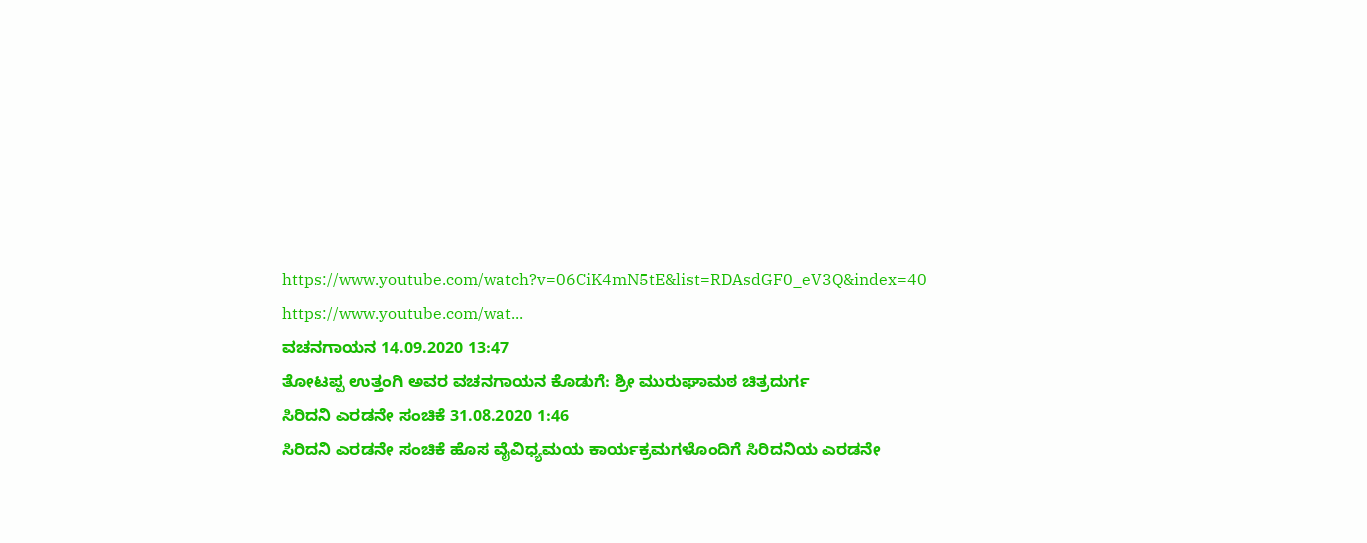https://www.youtube.com/watch?v=06CiK4mN5tE&list=RDAsdGF0_eV3Q&index=40 https://www.youtube.com/wat...
ವಚನಗಾಯನ 14.09.2020 13:47
ತೋಟಪ್ಪ ಉತ್ತಂಗಿ ಅವರ ವಚನಗಾಯನ ಕೊಡುಗೆ: ಶ್ರೀ ಮುರುಘಾಮಠ ಚಿತ್ರದುರ್ಗ
ಸಿರಿದನಿ ಎರಡನೇ ಸಂಚಿಕೆ 31.08.2020 1:46
ಸಿರಿದನಿ ಎರಡನೇ ಸಂಚಿಕೆ ಹೊಸ ವೈವಿಧ್ಯಮಯ ಕಾರ್ಯಕ್ರಮಗಳೊಂದಿಗೆ ಸಿರಿದನಿಯ ಎರಡನೇ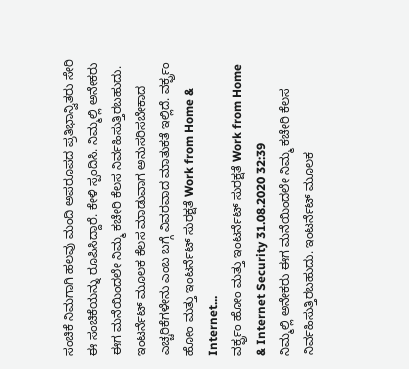ಸಂಚಿಕೆ ನಿಮಗಾಗಿ ಹಲವು ಮಂದಿ ಅಪರೂಪದ ಪ್ರತಿಭಾನ್ವಿತರು ಸೇರಿ ಈ ಸಂಚಿಕೆಯನ್ನು ರೂಪಿಸಿದ್ದಾರೆ. ಕೇಳಿ ಸ್ಪಂದಿಸಿ. ನಿಮ್ಮಲ್ಲಿ ಅನೇಕರು ಈಗ ಮನೆಯಿಂದಲೇ ನಿಮ್ಮ ಕಚೇರಿ ಕೆಲಸ ನಿರ್ವಹಿಸುತ್ತಿರಬಹುದು. ಇಂಟರ್ನೆಟ್ ಮೂಲಕ ಕೆಲಸ ಮಾಡುವಾಗ ಅನುಸರಿಸಬೇಕಾದ ಎಚ್ಚರಿಕೆಗಳೇನು ಎಂಬ ಬಗ್ಗೆ ವಿವರವಾದ ಮಾತುಕತೆ ಇಲ್ಲಿದೆ. ವರ್ಕ್ಫ್ರಂ ಹೋಂ ಮತ್ತು ಇಂಟರ್ನೆಟ್ ಸುರಕ್ಷತೆ Work from Home & Internet...
ವರ್ಕ್ಫ್ರಂ ಹೋಂ ಮತ್ತು ಇಂಟರ್ನೆಟ್ ಸುರಕ್ಷತೆ Work from Home & Internet Security 31.08.2020 32:39
ನಿಮ್ಮಲ್ಲಿ ಅನೇಕರು ಈಗ ಮನೆಯಿಂದಲೇ ನಿಮ್ಮ ಕಚೇರಿ ಕೆಲಸ ನಿರ್ವಹಿಸುತ್ತಿರಬಹುದು. ಇಂಟರ್ನೆಟ್ ಮೂಲಕ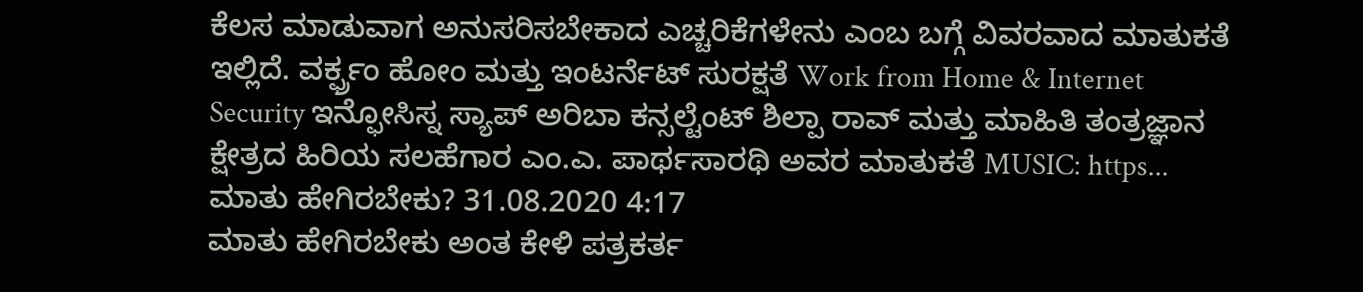ಕೆಲಸ ಮಾಡುವಾಗ ಅನುಸರಿಸಬೇಕಾದ ಎಚ್ಚರಿಕೆಗಳೇನು ಎಂಬ ಬಗ್ಗೆ ವಿವರವಾದ ಮಾತುಕತೆ ಇಲ್ಲಿದೆ. ವರ್ಕ್ಫ್ರಂ ಹೋಂ ಮತ್ತು ಇಂಟರ್ನೆಟ್ ಸುರಕ್ಷತೆ Work from Home & Internet Security ಇನ್ಫೋಸಿಸ್ನ ಸ್ಯಾಪ್ ಅರಿಬಾ ಕನ್ಸಲ್ಟೆಂಟ್ ಶಿಲ್ಪಾ ರಾವ್ ಮತ್ತು ಮಾಹಿತಿ ತಂತ್ರಜ್ಞಾನ ಕ್ಷೇತ್ರದ ಹಿರಿಯ ಸಲಹೆಗಾರ ಎಂ.ಎ. ಪಾರ್ಥಸಾರಥಿ ಅವರ ಮಾತುಕತೆ MUSIC: https...
ಮಾತು ಹೇಗಿರಬೇಕು? 31.08.2020 4:17
ಮಾತು ಹೇಗಿರಬೇಕು ಅಂತ ಕೇಳಿ ಪತ್ರಕರ್ತ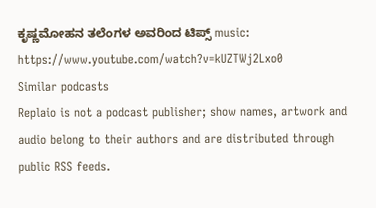ಕೃಷ್ಣಮೋಹನ ತಲೆಂಗಳ ಅವರಿಂದ ಟಿಪ್ಸ್ music: https://www.youtube.com/watch?v=kUZTWj2Lxo0
Similar podcasts
Replaio is not a podcast publisher; show names, artwork and audio belong to their authors and are distributed through public RSS feeds.